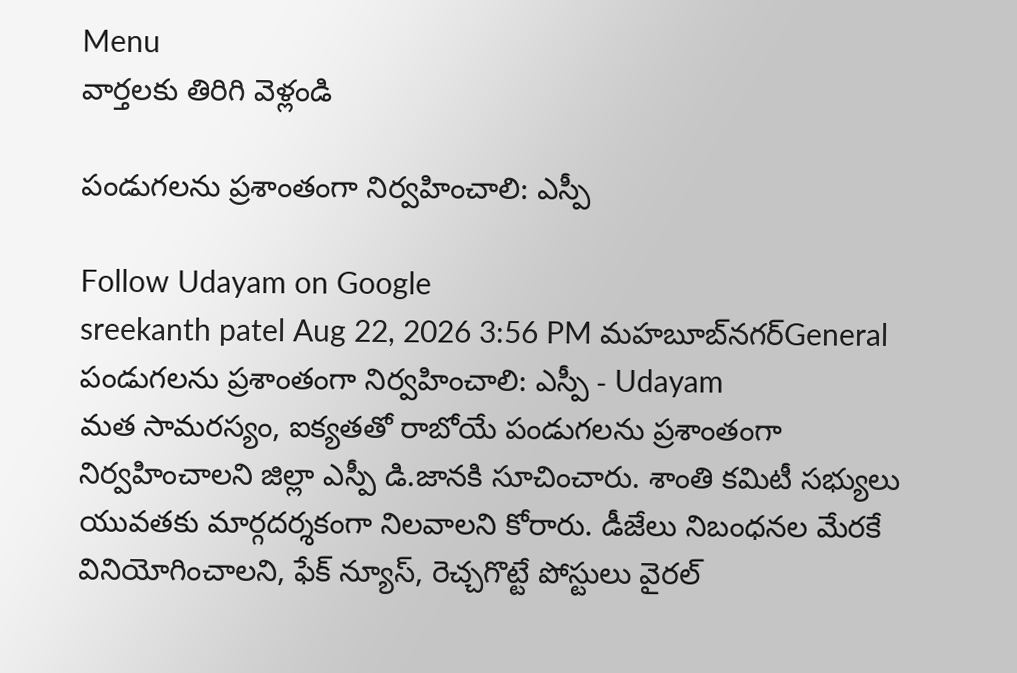Menu
వార్తలకు తిరిగి వెళ్లండి

పండుగలను ప్రశాంతంగా నిర్వహించాలి: ఎస్పీ

Follow Udayam on Google
sreekanth patel Aug 22, 2026 3:56 PM మహబూబ్‌నగర్General
పండుగలను ప్రశాంతంగా నిర్వహించాలి: ఎస్పీ - Udayam
మత సామరస్యం, ఐక్యతతో రాబోయే పండుగలను ప్రశాంతంగా నిర్వహించాలని జిల్లా ఎస్పీ డి.జానకి సూచించారు. శాంతి కమిటీ సభ్యులు యువతకు మార్గదర్శకంగా నిలవాలని కోరారు. డీజేలు నిబంధనల మేరకే వినియోగించాలని, ఫేక్ న్యూస్, రెచ్చగొట్టే పోస్టులు వైరల్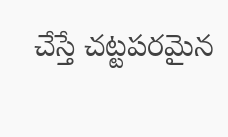చేస్తే చట్టపరమైన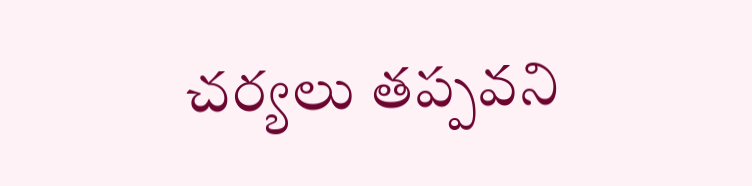చర్యలు తప్పవని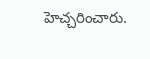హెచ్చరించారు.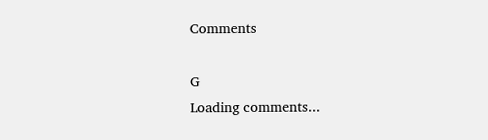Comments

G
Loading comments...